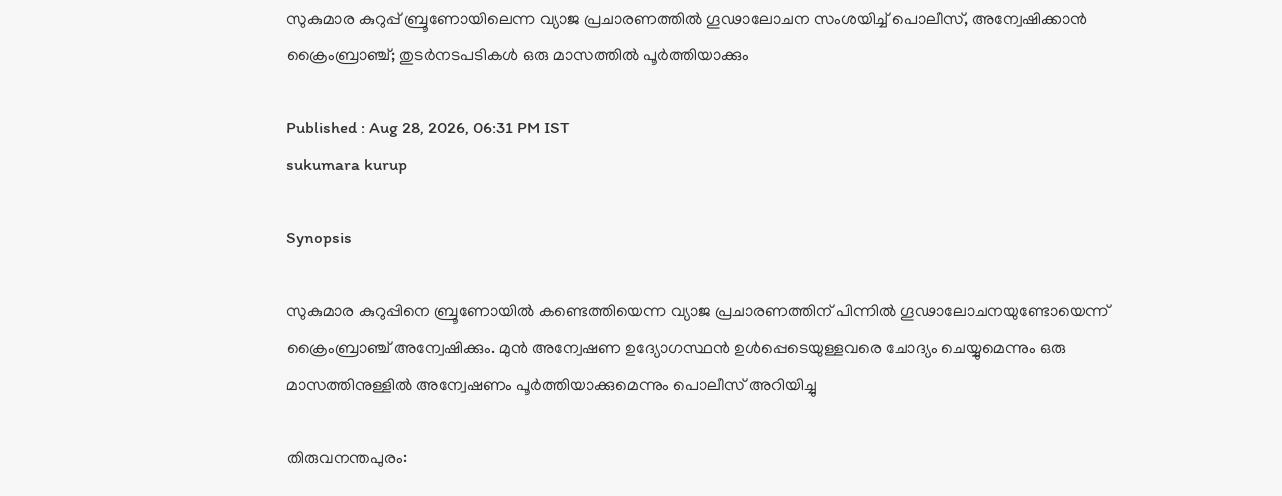സുകുമാര കുറുപ്പ് ബ്രൂണോയിലെന്ന വ്യാജ പ്രചാരണത്തിൽ ഗൂഢാലോചന സംശയിച്ച് പൊലീസ്, അന്വേഷിക്കാൻ ക്രൈംബ്രാഞ്ച്; തുടർനടപടികൾ ഒരു മാസത്തിൽ പൂർത്തിയാക്കും

Published : Aug 28, 2026, 06:31 PM IST
sukumara kurup

Synopsis

സുകുമാര കുറുപ്പിനെ ബ്രൂണോയിൽ കണ്ടെത്തിയെന്ന വ്യാജ പ്രചാരണത്തിന് പിന്നിൽ ഗൂഢാലോചനയുണ്ടോയെന്ന് ക്രൈംബ്രാഞ്ച് അന്വേഷിക്കും. മുൻ അന്വേഷണ ഉദ്യോഗസ്ഥൻ ഉൾപ്പെടെയുള്ളവരെ ചോദ്യം ചെയ്യുമെന്നും ഒരു മാസത്തിനുള്ളിൽ അന്വേഷണം പൂർത്തിയാക്കുമെന്നും പൊലീസ് അറിയിച്ചു

തിരുവനന്തപുരം: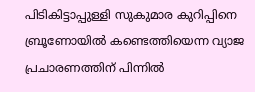പിടികിട്ടാപ്പുള്ളി സുകുമാര കുറിപ്പിനെ ബ്രൂണോയില്‍ കണ്ടെത്തിയെന്ന വ്യാജ പ്രചാരണത്തിന് പിന്നില്‍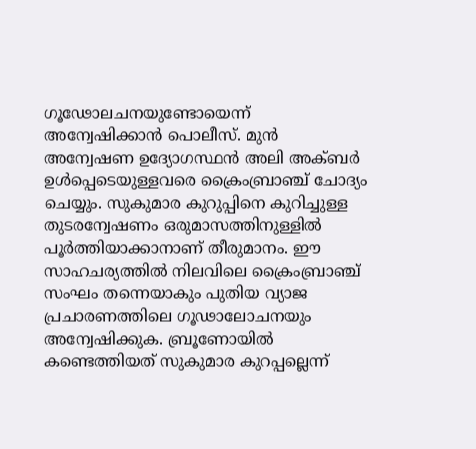ഗൂഢോലചനയുണ്ടോയെന്ന് അന്വേഷിക്കാൻ പൊലീസ്. മുൻ അന്വേഷണ ഉദ്യോഗസ്ഥൻ അലി അക്ബർ ഉള്‍പ്പെടെയുള്ളവരെ ക്രൈംബ്രാഞ്ച് ചോദ്യം ചെയ്യും. സുകുമാര കുറുപ്പിനെ കുറിച്ചുള്ള തുടരന്വേഷണം ഒരുമാസത്തിനുള്ളിൽ പൂർത്തിയാക്കാനാണ് തീരുമാനം. ഈ സാഹചര്യത്തിൽ നിലവിലെ ക്രൈംബ്രാഞ്ച് സംഘം തന്നെയാകും പുതിയ വ്യാജ പ്രചാരണത്തിലെ ഗൂഢാലോചനയും അന്വേഷിക്കുക. ബ്രൂണോയിൽ കണ്ടെത്തിയത് സുകുമാര കുറപ്പല്ലെന്ന്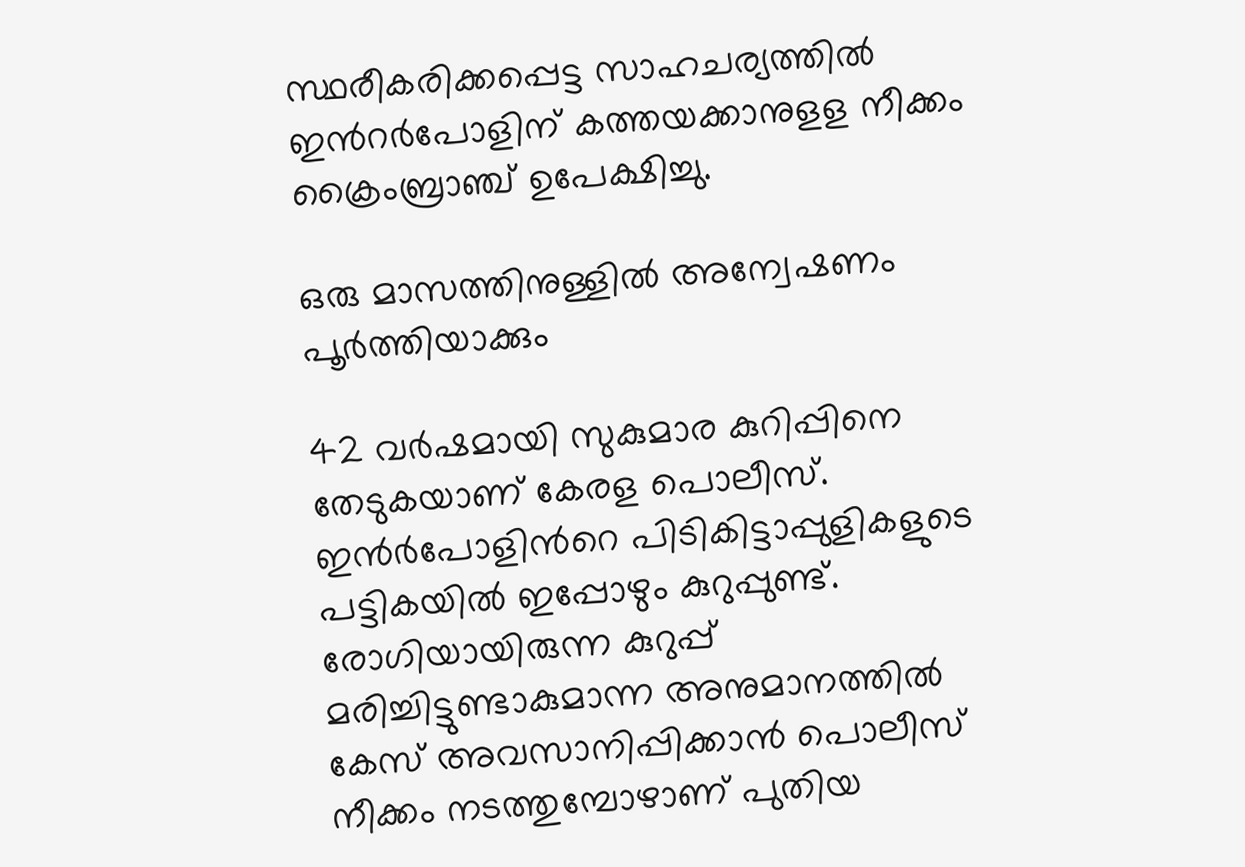സ്ഥരീകരിക്കപ്പെട്ട സാഹചര്യത്തില്‍ ഇന്‍റർപോളിന് കത്തയക്കാനുളള നീക്കം ക്രൈംബ്ര‌ാഞ്ച് ഉപേക്ഷിച്ചു.

ഒരു മാസത്തിനുള്ളില്‍ അന്വേഷണം പൂര്‍ത്തിയാക്കും

42 വർഷമായി സുകുമാര കുറിപ്പിനെ തേടുകയാണ് കേരള പൊലീസ്. ഇൻർപോളിന്‍റെ പിടികിട്ടാപ്പുളികളുടെ പട്ടികയില്‍ ഇപ്പോഴും കുറുപ്പുണ്ട്. രോഗിയായിരുന്ന കുറുപ്പ് മരിച്ചിട്ടുണ്ടാകുമാന്ന അനുമാനത്തില്‍ കേസ് അവസാനിപ്പിക്കാൻ പൊലീസ് നീക്കം നടത്തുമ്പോഴാണ് പുതിയ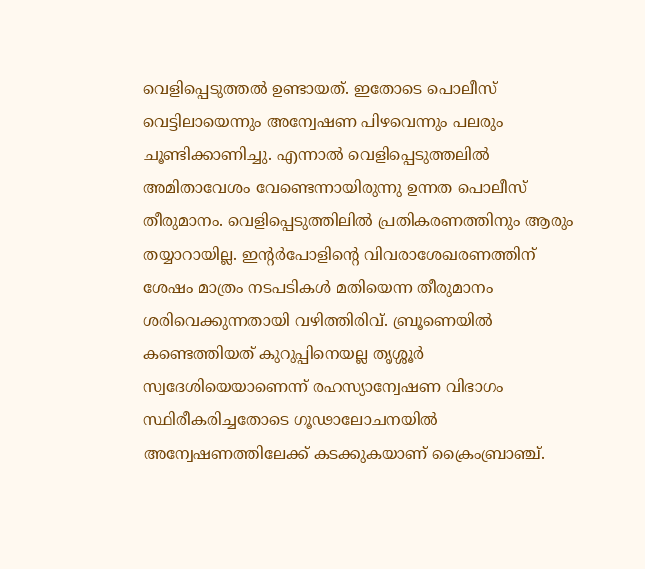വെളിപ്പെടുത്തല്‍ ഉണ്ടായത്. ഇതോടെ പൊലീസ് വെട്ടിലായെന്നും അന്വേഷണ പിഴവെന്നും പലരും ചൂണ്ടിക്കാണിച്ചു. എന്നാല്‍ വെളിപ്പെടുത്തലില്‍ അമിതാവേശം വേണ്ടെന്നായിരുന്നു ഉന്നത പൊലീസ് തീരുമാനം. വെളിപ്പെടുത്തിലില്‍ പ്രതികരണത്തിനും ആരും തയ്യാറായില്ല. ഇന്‍റർപോളിന്‍റെ വിവരാശേഖരണത്തിന് ശേഷം മാത്രം നടപടികള്‍ മതിയെന്ന തീരുമാനം ശരിവെക്കുന്നതായി വഴിത്തിരിവ്. ബ്രൂണെയില്‍ കണ്ടെത്തിയത് കുറുപ്പിനെയല്ല തൃശ്ശൂർ സ്വദേശിയെയാണെന്ന് രഹസ്യാന്വേഷണ വിഭാഗം സ്ഥിരീകരിച്ചതോടെ ഗൂഢാലോചനയിൽ അന്വേഷണത്തിലേക്ക് കടക്കുകയാണ് ക്രൈംബ്രാഞ്ച്.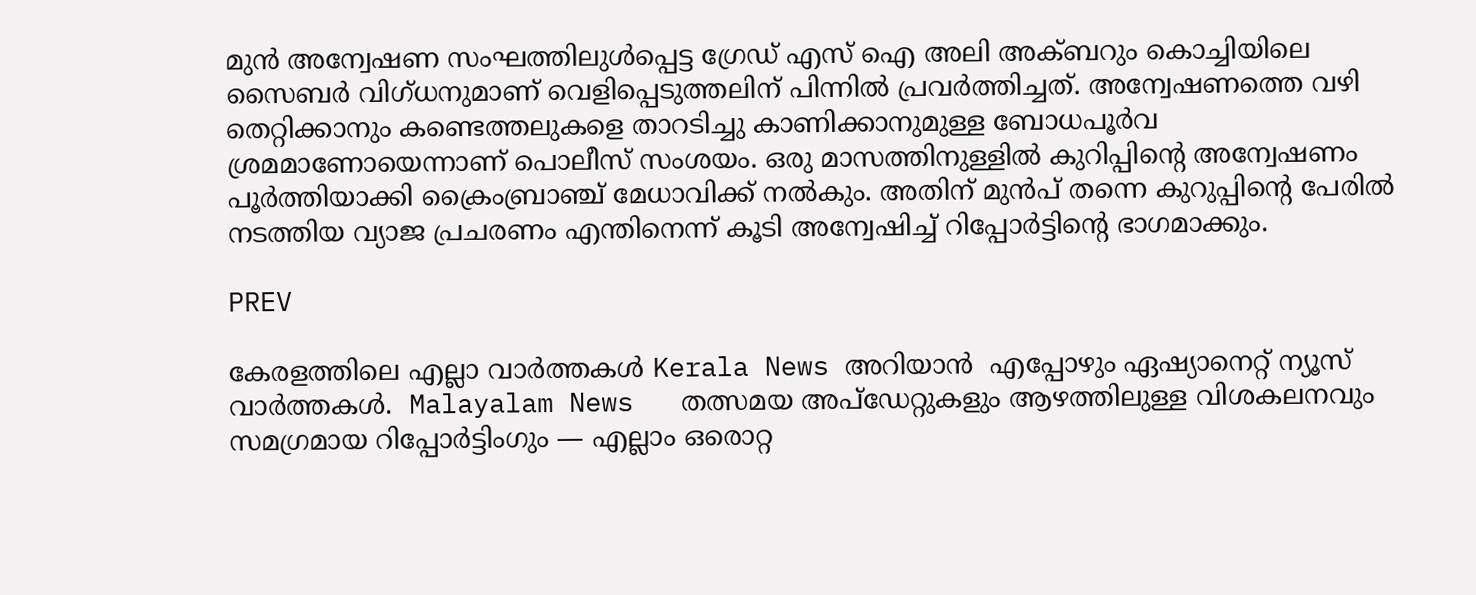മുൻ അന്വേഷണ സംഘത്തിലുള്‍പ്പെട്ട ഗ്രേഡ് എസ് ഐ അലി അക്ബറും കൊച്ചിയിലെ സൈബർ വിഗ്ധനുമാണ് വെളിപ്പെടുത്തലിന് പിന്നില്‍ പ്രവർത്തിച്ചത്. അന്വേഷണത്തെ വഴി തെറ്റിക്കാനും കണ്ടെത്തലുകളെ താറടിച്ചു കാണിക്കാനുമുള്ള ബോധപൂർവ ശ്രമമാണോയെന്നാണ് പൊലീസ് സംശയം. ഒരു മാസത്തിനുള്ളില്‍ കുറിപ്പിന്‍റെ അന്വേഷണം പൂര്‍ത്തിയാക്കി ക്രൈംബ്രാഞ്ച് മേധാവിക്ക് നല്‍കും. അതിന് മുൻപ് തന്നെ കുറുപ്പിന്‍റെ പേരില്‍ നടത്തിയ വ്യാജ പ്രചരണം എന്തിനെന്ന് കൂടി അന്വേഷിച്ച് റിപ്പോർട്ടിന്റെ ഭാഗമാക്കും.

PREV

കേരളത്തിലെ എല്ലാ വാർത്തകൾ Kerala News അറിയാൻ  എപ്പോഴും ഏഷ്യാനെറ്റ് ന്യൂസ് വാർത്തകൾ.  Malayalam News   തത്സമയ അപ്‌ഡേറ്റുകളും ആഴത്തിലുള്ള വിശകലനവും സമഗ്രമായ റിപ്പോർട്ടിംഗും — എല്ലാം ഒരൊറ്റ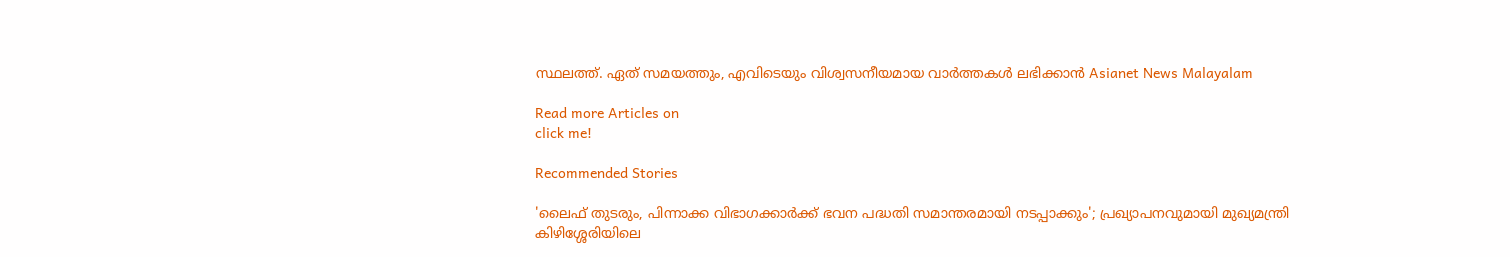സ്ഥലത്ത്. ഏത് സമയത്തും, എവിടെയും വിശ്വസനീയമായ വാർത്തകൾ ലഭിക്കാൻ Asianet News Malayalam

Read more Articles on
click me!

Recommended Stories

'ലൈഫ് തുടരും, പിന്നാക്ക വിഭാഗക്കാർക്ക് ഭവന പദ്ധതി സമാന്തരമായി നടപ്പാക്കും'; പ്രഖ്യാപനവുമായി മുഖ്യമന്ത്രി
കിഴിശ്ശേരിയിലെ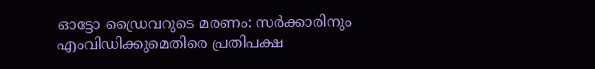ഓട്ടോ ഡ്രൈവറുടെ മരണം: സർക്കാരിനും എംവിഡിക്കുമെതിരെ പ്രതിപക്ഷ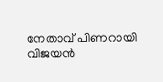നേതാവ് പിണറായി വിജയൻ